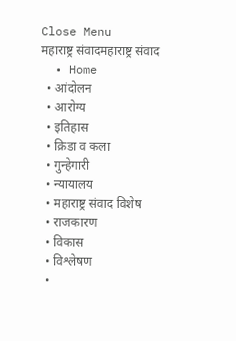Close Menu
महाराष्ट्र संवादमहाराष्ट्र संवाद
  • Home
  • आंदोलन
  • आरोग्य
  • इतिहास
  • क्रिडा व कला
  • गुन्हेगारी
  • न्यायालय
  • महाराष्ट्र संवाद विशेष
  • राजकारण
  • विकास
  • विश्लेषण
  •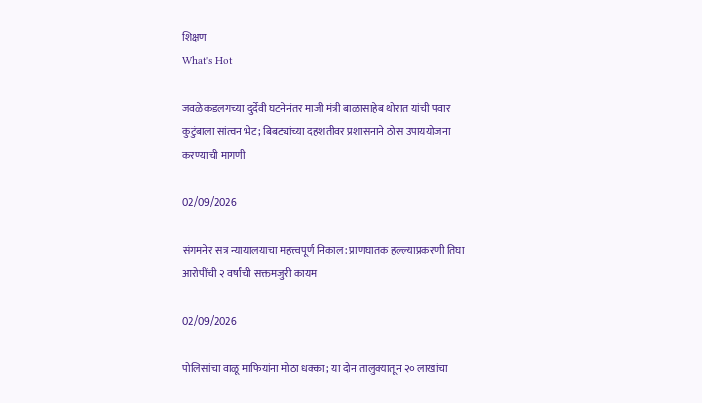शिक्षण
What's Hot

जवळेकडलगच्या दुर्देवी घटनेनंतर माजी मंत्री बाळासाहेब थोरात यांची पवार कुटुंबाला सांत्वन भेट; बिबट्यांच्या दहशतीवर प्रशासनाने ठोस उपाययोजना करण्याची मागणी

02/09/2026

संगमनेर सत्र न्यायालयाचा महत्त्वपूर्ण निकाल: प्राणघातक हल्ल्याप्रकरणी तिघा आरोपींची २ वर्षांची सक्तमजुरी कायम

02/09/2026

पोलिसांचा वाळू माफियांना मोठा धक्का; या दोन तालुक्यातून २० लाखांचा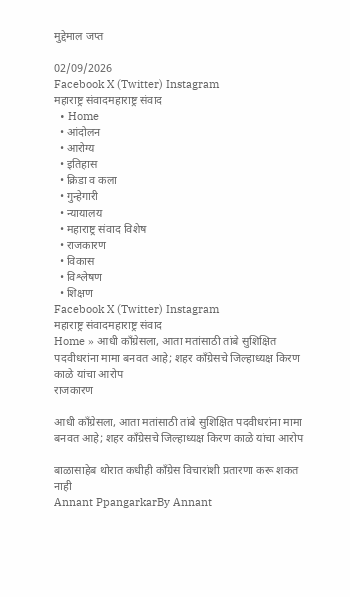मुद्देमाल जप्त

02/09/2026
Facebook X (Twitter) Instagram
महाराष्ट्र संवादमहाराष्ट्र संवाद
  • Home
  • आंदोलन
  • आरोग्य
  • इतिहास
  • क्रिडा व कला
  • गुन्हेगारी
  • न्यायालय
  • महाराष्ट्र संवाद विशेष
  • राजकारण
  • विकास
  • विश्लेषण
  • शिक्षण
Facebook X (Twitter) Instagram
महाराष्ट्र संवादमहाराष्ट्र संवाद
Home » आधी काँग्रेसला, आता मतांसाठी तांबे सुशिक्षित पदवीधरांना मामा बनवत आहे; शहर काँग्रेसचे जिल्हाध्यक्ष किरण काळे यांचा आरोप
राजकारण

आधी काँग्रेसला, आता मतांसाठी तांबे सुशिक्षित पदवीधरांना मामा बनवत आहे; शहर काँग्रेसचे जिल्हाध्यक्ष किरण काळे यांचा आरोप

बाळासाहेब थोरात कधीही काँग्रेस विचारांशी प्रतारणा करू शकत नाही
Annant PpangarkarBy Annant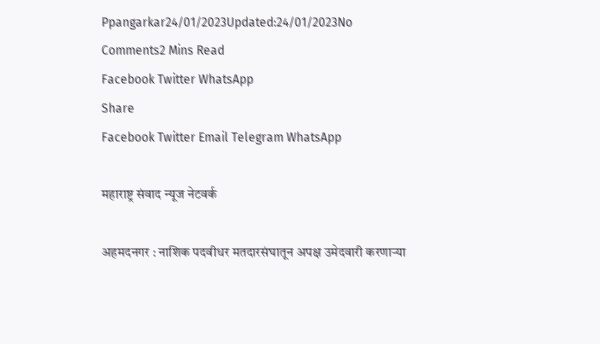Ppangarkar24/01/2023Updated:24/01/2023No Comments2 Mins Read
Facebook Twitter WhatsApp
Share
Facebook Twitter Email Telegram WhatsApp

महाराष्ट्र संवाद न्यूज नेटवर्क

अहमदनगर : नाशिक पदवीधर मतदारसंघातून अपक्ष उमेदवारी करणाऱ्या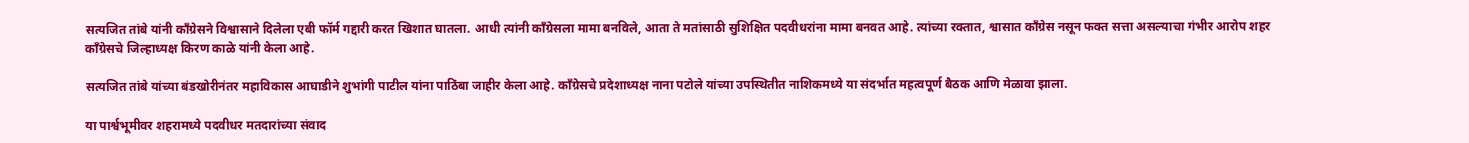सत्यजित तांबे यांनी काँग्रेसने विश्वासाने दिलेला एबी फॉर्म गद्दारी करत खिशात घातला. आधी त्यांनी काँग्रेसला मामा बनविले, आता ते मतांसाठी सुशिक्षित पदवीधरांना मामा बनवत आहे. त्यांच्या रक्तात, श्वासात काँग्रेस नसून फक्त सत्ता असल्याचा गंभीर आरोप शहर काँग्रेसचे जिल्हाध्यक्ष किरण काळे यांनी केला आहे.

सत्यजित तांबे यांच्या बंडखोरीनंतर महाविकास आघाडीने शुभांगी पाटील यांना पाठिंबा जाहीर केला आहे. काँग्रेसचे प्रदेशाध्यक्ष नाना पटोले यांच्या उपस्थितीत नाशिकमध्ये या संदर्भात महत्वपूर्ण बैठक आणि मेळावा झाला.

या पार्श्वभूमीवर शहरामध्ये पदवीधर मतदारांच्या संवाद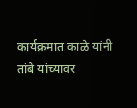कार्यक्रमात काळे यांनी तांबे यांच्यावर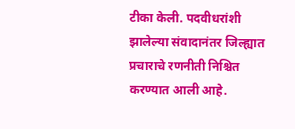टीका केली. पदवीधरांशी झालेल्या संवादानंतर जिल्ह्यात प्रचाराचे रणनीती निश्चित करण्यात आली आहे.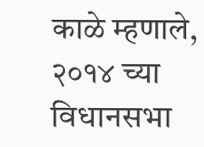काळे म्हणाले, २०१४ च्या विधानसभा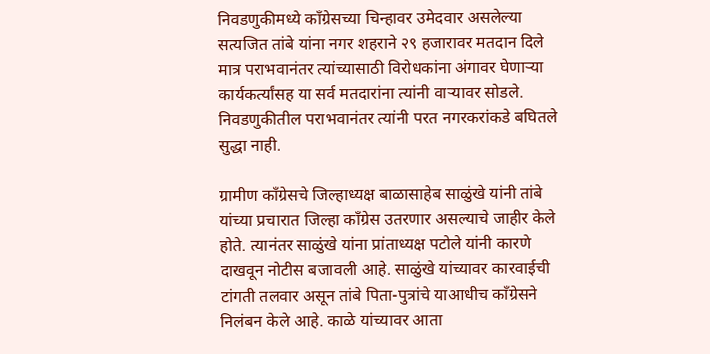निवडणुकीमध्ये काँग्रेसच्या चिन्हावर उमेदवार असलेल्या सत्यजित तांबे यांना नगर शहराने २९ हजारावर मतदान दिले मात्र पराभवानंतर त्यांच्यासाठी विरोधकांना अंगावर घेणाऱ्या कार्यकर्त्यांसह या सर्व मतदारांना त्यांनी वाऱ्यावर सोडले. निवडणुकीतील पराभवानंतर त्यांनी परत नगरकरांकडे बघितले सुद्धा नाही.

ग्रामीण काँग्रेसचे जिल्हाध्यक्ष बाळासाहेब साळुंखे यांनी तांबे यांच्या प्रचारात जिल्हा काँग्रेस उतरणार असल्याचे जाहीर केले होते. त्यानंतर साळुंखे यांना प्रांताध्यक्ष पटोले यांनी कारणे दाखवून नोटीस बजावली आहे. साळुंखे यांच्यावर कारवाईची टांगती तलवार असून तांबे पिता-पुत्रांचे याआधीच काँग्रेसने निलंबन केले आहे. काळे यांच्यावर आता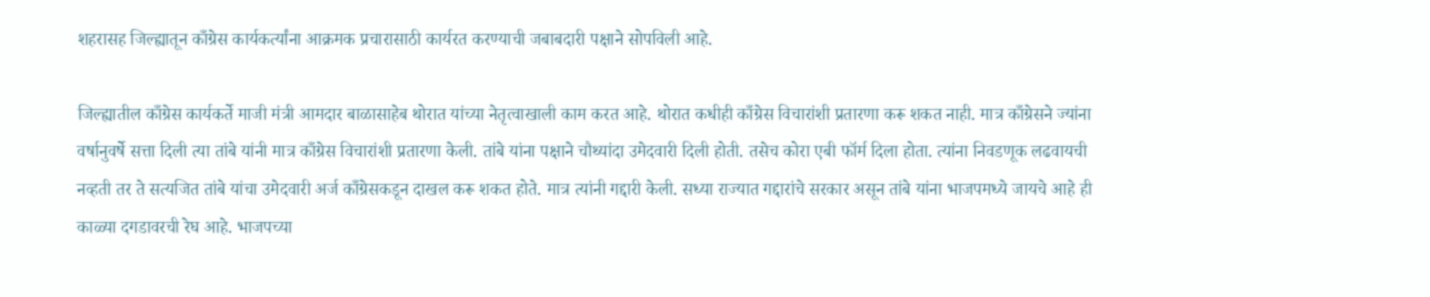शहरासह जिल्ह्यातून काँग्रेस कार्यकर्त्यांना आक्रमक प्रचारासाठी कार्यरत करण्याची जबाबदारी पक्षाने सोपविली आहे.

जिल्ह्यातील काँग्रेस कार्यकर्ते माजी मंत्री आमदार बाळासाहेब थोरात यांच्या नेतृत्वाखाली काम करत आहे. थोरात कधीही काँग्रेस विचारांशी प्रतारणा करू शकत नाही. मात्र काँग्रेसने ज्यांना वर्षानुवर्षे सत्ता दिली त्या तांबे यांनी मात्र काँग्रेस विचारांशी प्रतारणा केली. तांबे यांना पक्षाने चौथ्यांदा उमेदवारी दिली होती. तसेच कोरा एबी फॉर्म दिला होता. त्यांना निवडणूक लढवायची नव्हती तर ते सत्यजित तांबे यांचा उमेदवारी अर्ज काँग्रेसकडून दाखल करू शकत होते. मात्र त्यांनी गद्दारी केली. सध्या राज्यात गद्दारांचे सरकार असून तांबे यांना भाजपमध्ये जायचे आहे ही काळ्या दगडावरची रेघ आहे. भाजपच्या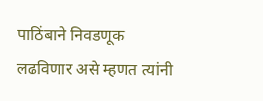पाठिंबाने निवडणूक लढविणार असे म्हणत त्यांनी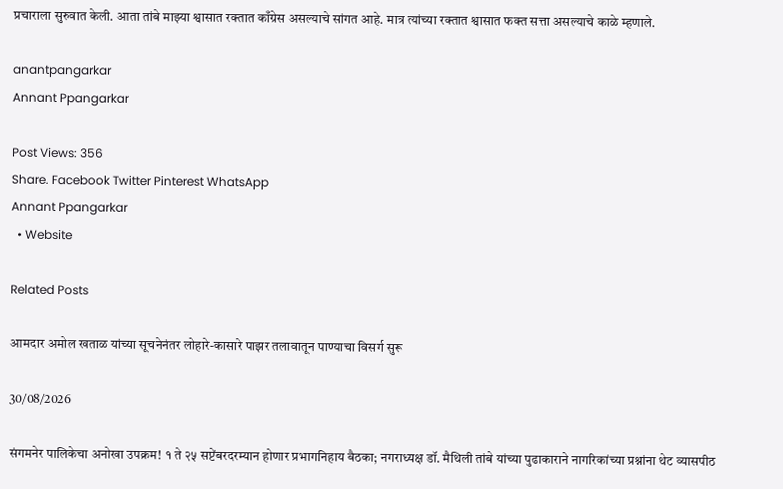प्रचाराला सुरुवात केली. आता तांबे माझ्या श्वासात रक्तात काँग्रेस असल्याचे सांगत आहे. मात्र त्यांच्या रक्तात श्वासात फक्त सत्ता असल्याचे काळे म्हणाले.

anantpangarkar
Annant Ppangarkar

Post Views: 356
Share. Facebook Twitter Pinterest WhatsApp
Annant Ppangarkar
  • Website

Related Posts

आमदार अमोल खताळ यांच्या सूचनेनंतर लोहारे-कासारे पाझर तलावातून पाण्याचा विसर्ग सुरू

30/08/2026

संगमनेर पालिकेचा अनोखा उपक्रम! १ ते २५ सप्टेंबरदरम्यान होणार प्रभागनिहाय बैठका; नगराध्यक्ष डॉ. मैथिली तांबे यांच्या पुढाकाराने नागरिकांच्या प्रश्नांना थेट व्यासपीठ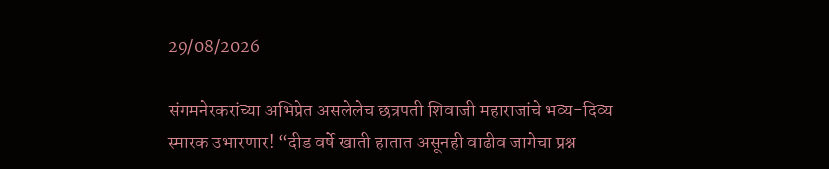29/08/2026

संगमनेरकरांच्या अभिप्रेत असलेलेच छत्रपती शिवाजी महाराजांचे भव्य-दिव्य स्मारक उभारणार! “दीड वर्षे खाती हातात असूनही वाढीव जागेचा प्रश्न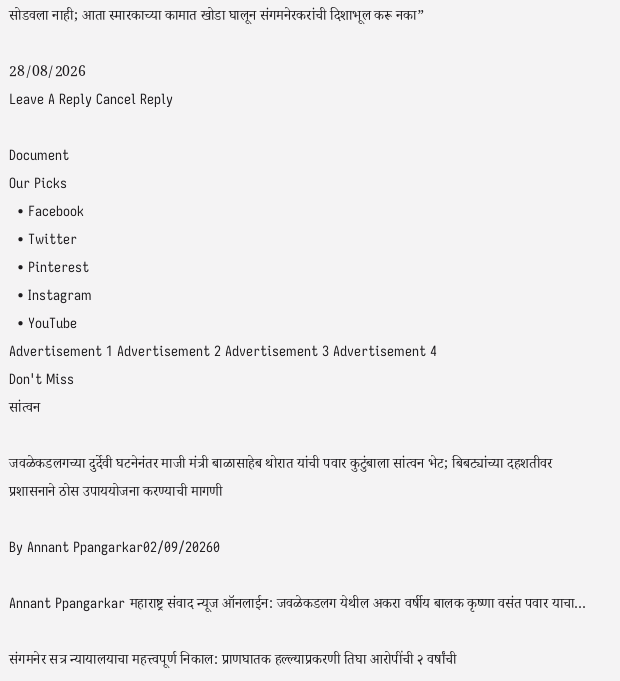सोडवला नाही; आता स्मारकाच्या कामात खोडा घालून संगमनेरकरांची दिशाभूल करू नका”

28/08/2026
Leave A Reply Cancel Reply

Document
Our Picks
  • Facebook
  • Twitter
  • Pinterest
  • Instagram
  • YouTube
Advertisement 1 Advertisement 2 Advertisement 3 Advertisement 4
Don't Miss
सांत्वन

जवळेकडलगच्या दुर्देवी घटनेनंतर माजी मंत्री बाळासाहेब थोरात यांची पवार कुटुंबाला सांत्वन भेट; बिबट्यांच्या दहशतीवर प्रशासनाने ठोस उपाययोजना करण्याची मागणी

By Annant Ppangarkar02/09/20260

Annant Ppangarkar महाराष्ट्र संवाद न्यूज ऑनलाईन: जवळेकडलग येथील अकरा वर्षीय बालक कृष्णा वसंत पवार याचा…

संगमनेर सत्र न्यायालयाचा महत्त्वपूर्ण निकाल: प्राणघातक हल्ल्याप्रकरणी तिघा आरोपींची २ वर्षांची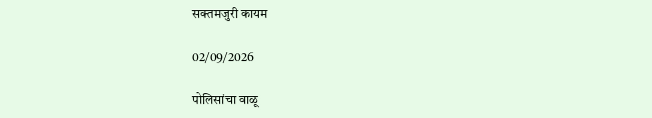सक्तमजुरी कायम

02/09/2026

पोलिसांचा वाळू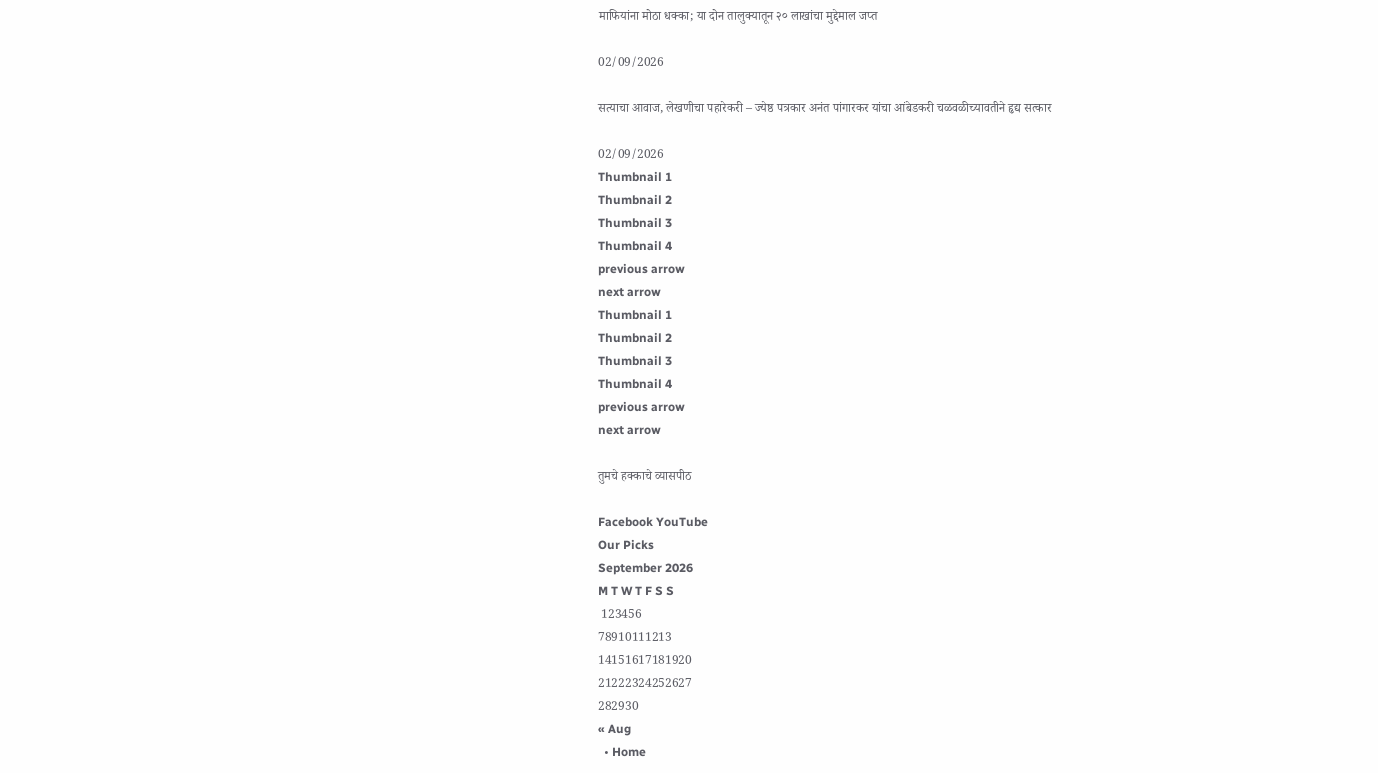माफियांना मोठा धक्का; या दोन तालुक्यातून २० लाखांचा मुद्देमाल जप्त

02/09/2026

सत्याचा आवाज, लेखणीचा पहारेकरी – ज्येष्ठ पत्रकार अनंत पांगारकर यांचा आंबेडकरी चळवळीच्यावतीने हृद्य सत्कार

02/09/2026
Thumbnail 1
Thumbnail 2
Thumbnail 3
Thumbnail 4
previous arrow
next arrow
Thumbnail 1
Thumbnail 2
Thumbnail 3
Thumbnail 4
previous arrow
next arrow

तुमचे हक्काचे व्यासपीठ

Facebook YouTube
Our Picks
September 2026
M T W T F S S
 123456
78910111213
14151617181920
21222324252627
282930
« Aug
  • Home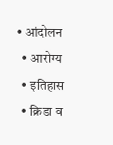• आंदोलन
  • आरोग्य
  • इतिहास
  • क्रिडा व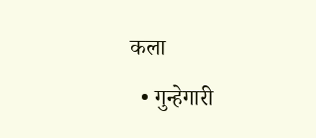कला
  • गुन्हेगारी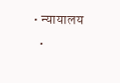• न्यायालय
  •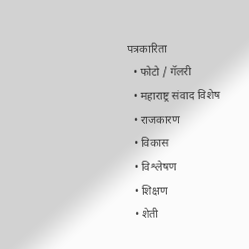पत्रकारिता
  • फोटो / गॅलरी
  • महाराष्ट्र संवाद विशेष
  • राजकारण
  • विकास
  • विश्लेषण
  • शिक्षण
  • शेती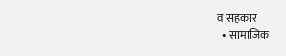व सहकार
  • सामाजिक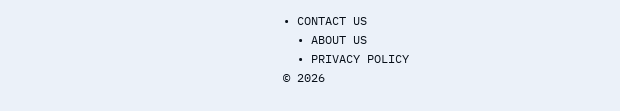• CONTACT US
  • ABOUT US
  • PRIVACY POLICY
© 2026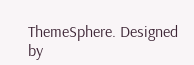ThemeSphere. Designed by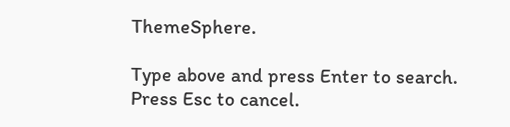ThemeSphere.

Type above and press Enter to search. Press Esc to cancel.